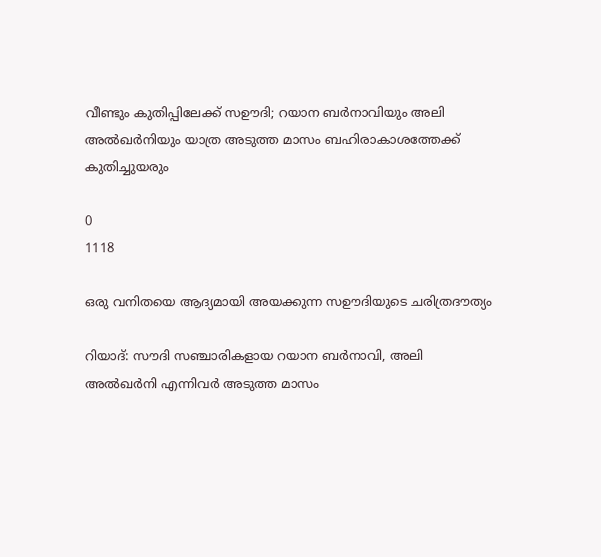വീണ്ടും കുതിപ്പിലേക്ക് സഊദി; റയാന ബർനാവിയും അലി അൽഖർനിയും യാത്ര അടുത്ത മാസം ബഹിരാകാശത്തേക്ക് കുതിച്ചുയരും

0
1118

ഒരു വനിതയെ ആദ്യമായി അയക്കുന്ന സഊദിയുടെ ചരിത്രദൗത്യം

റിയാദ്: സൗദി സഞ്ചാരികളായ റയാന ബർനാവി, അലി അൽഖർനി എന്നിവർ അടുത്ത മാസം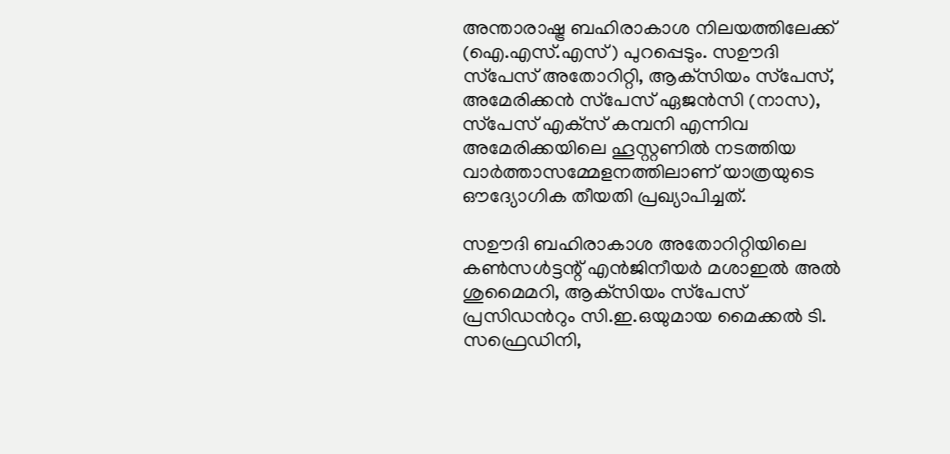അന്താരാഷ്ട്ര ബഹിരാകാശ നിലയത്തിലേക്ക് (ഐ.എസ്.എസ്) പുറപ്പെടും. സഊദി സ്‌പേസ് അതോറിറ്റി, ആക്‌സിയം സ്‌പേസ്, അമേരിക്കൻ സ്‌പേസ് ഏജൻസി (നാസ), സ്‌പേസ് എക്‌സ് കമ്പനി എന്നിവ അമേരിക്കയിലെ ഹൂസ്റ്റണിൽ നടത്തിയ വാർത്താസമ്മേളനത്തിലാണ് യാത്രയുടെ ഔദ്യോഗിക തീയതി പ്രഖ്യാപിച്ചത്.

സഊദി ബഹിരാകാശ അതോറിറ്റിയിലെ കൺസൾട്ടന്റ് എൻജിനീയർ മശാഇൽ അൽ ശുമൈമറി, ആക്‌സിയം സ്‌പേസ് പ്രസിഡൻറും സി.ഇ.ഒയുമായ മൈക്കൽ ടി. സഫ്രെഡിനി,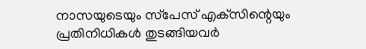നാസയുടെയും സ്‌പേസ് എക്‌സിന്റെയും പ്രതിനിധികൾ തുടങ്ങിയവർ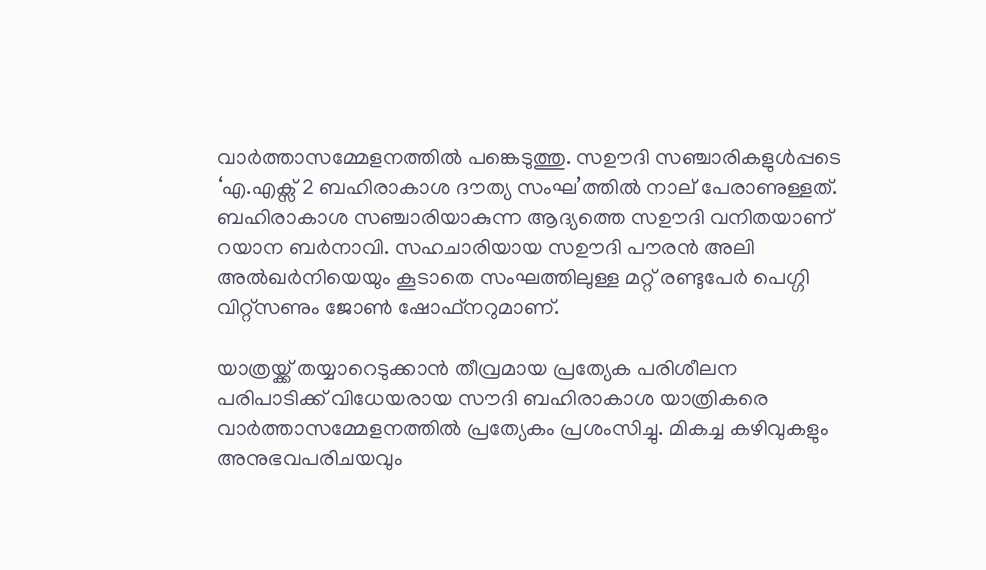വാർത്താസമ്മേളനത്തിൽ പങ്കെടുത്തു. സഊദി സഞ്ചാരികളുൾപ്പടെ ‘എ.എക്സ് 2 ബഹിരാകാശ ദൗത്യ സംഘ’ത്തിൽ നാല് പേരാണുള്ളത്. ബഹിരാകാശ സഞ്ചാരിയാകുന്ന ആദ്യത്തെ സഊദി വനിതയാണ് റയാന ബർനാവി. സഹചാരിയായ സഊദി പൗരൻ അലി അൽഖർനിയെയും കൂടാതെ സംഘത്തിലുള്ള മറ്റ് രണ്ടുപേർ പെഗ്ഗി വിറ്റ്സണും ജോൺ ഷോഫ്നറുമാണ്.

യാത്രയ്ക്ക് തയ്യാറെടുക്കാൻ തീവ്രമായ പ്രത്യേക പരിശീലന പരിപാടിക്ക് വിധേയരായ സൗദി ബഹിരാകാശ യാത്രികരെ വാർത്താസമ്മേളനത്തിൽ പ്രത്യേകം പ്രശംസിച്ചു. മികച്ച കഴിവുകളും അനുഭവപരിചയവും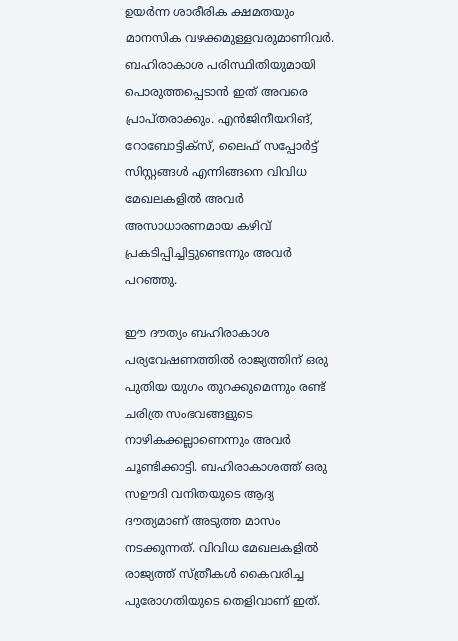ഉയർന്ന ശാരീരിക ക്ഷമതയും മാനസിക വഴക്കമുള്ളവരുമാണിവർ. ബഹിരാകാശ പരിസ്ഥിതിയുമായി പൊരുത്തപ്പെടാൻ ഇത് അവരെ പ്രാപ്തരാക്കും. എൻജിനീയറിങ്, റോബോട്ടിക്സ്, ലൈഫ് സപ്പോർട്ട് സിസ്റ്റങ്ങൾ എന്നിങ്ങനെ വിവിധ മേഖലകളിൽ അവർ അസാധാരണമായ കഴിവ് പ്രകടിപ്പിച്ചിട്ടുണ്ടെന്നും അവർ പറഞ്ഞു.

ഈ ദൗത്യം ബഹിരാകാശ പര്യവേഷണത്തിൽ രാജ്യത്തിന് ഒരു പുതിയ യുഗം തുറക്കുമെന്നും രണ്ട് ചരിത്ര സംഭവങ്ങളുടെ നാഴികക്കല്ലാണെന്നും അവർ ചൂണ്ടിക്കാട്ടി. ബഹിരാകാശത്ത് ഒരു സഊദി വനിതയുടെ ആദ്യ ദൗത്യമാണ് അടുത്ത മാസം നടക്കുന്നത്. വിവിധ മേഖലകളിൽ രാജ്യത്ത് സ്ത്രീകൾ കൈവരിച്ച പുരോഗതിയുടെ തെളിവാണ് ഇത്.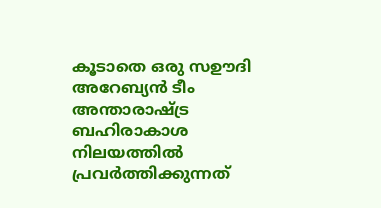കൂടാതെ ഒരു സഊദി അറേബ്യൻ ടീം അന്താരാഷ്ട്ര ബഹിരാകാശ നിലയത്തിൽ പ്രവർത്തിക്കുന്നത്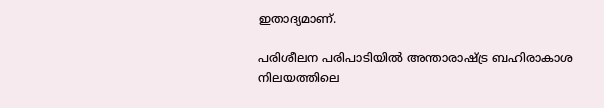ഇതാദ്യമാണ്.

പരിശീലന പരിപാടിയിൽ അന്താരാഷ്ട്ര ബഹിരാകാശ നിലയത്തിലെ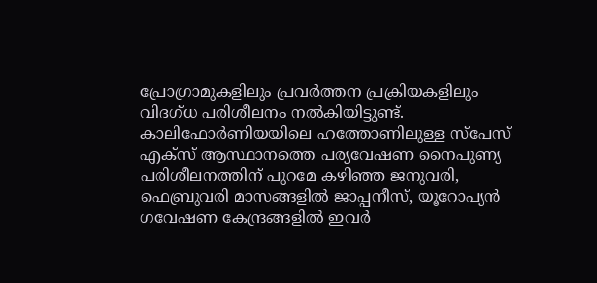പ്രോഗ്രാമുകളിലും പ്രവർത്തന പ്രക്രിയകളിലും വിദഗ്ധ പരിശീലനം നൽകിയിട്ടുണ്ട്. കാലിഫോർണിയയിലെ ഹത്തോണിലുള്ള സ്‌പേസ് എക്‌സ് ആസ്ഥാനത്തെ പര്യവേഷണ നൈപുണ്യ പരിശീലനത്തിന് പുറമേ കഴിഞ്ഞ ജനുവരി, ഫെബ്രുവരി മാസങ്ങളിൽ ജാപ്പനീസ്, യൂറോപ്യൻ ഗവേഷണ കേന്ദ്രങ്ങളിൽ ഇവർ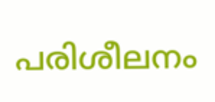പരിശീലനം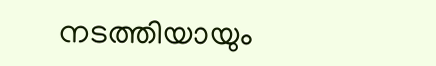നടത്തിയായും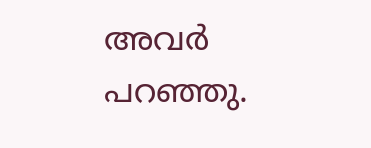അവർ പറഞ്ഞു.